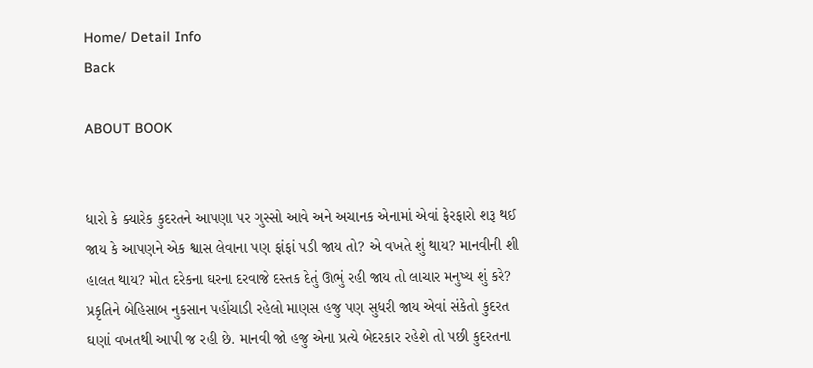Home/ Detail Info
Back

ABOUT BOOK


ધારો કે ક્યારેક કુદરતને આપણા પર ગુસ્સો આવે અને અચાનક એનામાં એવાં ફેરફારો શરૂ થઈ જાય કે આપણને એક શ્વાસ લેવાના પણ ફાંફાં પડી જાય તો? એ વખતે શું થાય? માનવીની શી હાલત થાય? મોત દરેકના ઘરના દરવાજે દસ્તક દેતું ઊભું રહી જાય તો લાચાર મનુષ્ય શું કરે? પ્રકૃતિને બેહિસાબ નુકસાન પહોંચાડી રહેલો માણસ હજુ પણ સુધરી જાય એવાં સંકેતો કુદરત ઘણાં વખતથી આપી જ રહી છે. માનવી જો હજુ એના પ્રત્યે બેદરકાર રહેશે તો પછી કુદરતના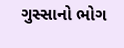ગુસ્સાનો ભોગ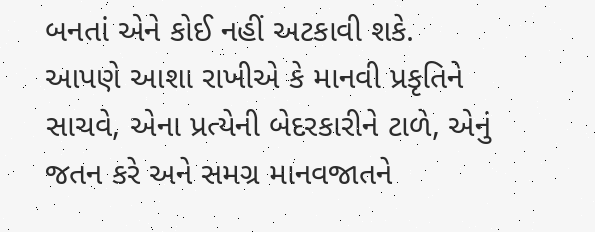બનતાં એને કોઈ નહીં અટકાવી શકે. આપણે આશા રાખીએ કે માનવી પ્રકૃતિને સાચવે, એના પ્રત્યેની બેદરકારીને ટાળે, એનું જતન કરે અને સમગ્ર માનવજાતને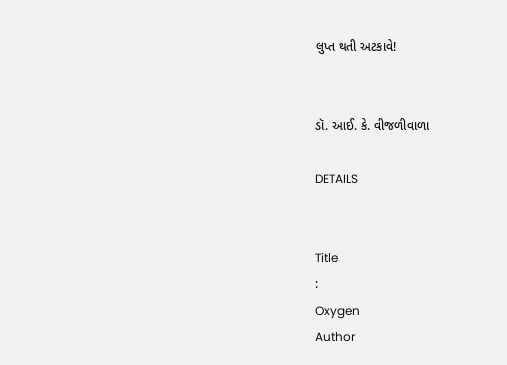લુપ્ત થતી અટકાવે!


ડૉ. આઈ. કે. વીજળીવાળા

DETAILS


Title
:
Oxygen
Author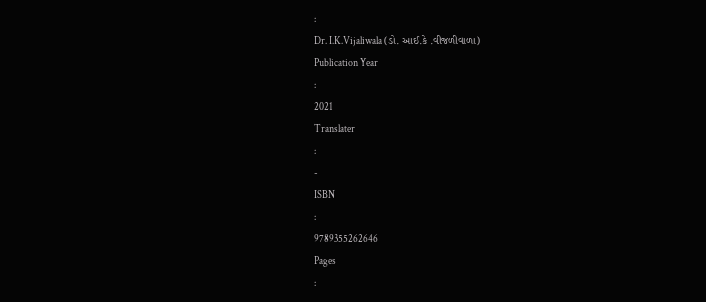:
Dr. I.K.Vijaliwala (ડો. આઈ.કે .વીજળીવાળા)
Publication Year
:
2021
Translater
:
-
ISBN
:
9789355262646
Pages
: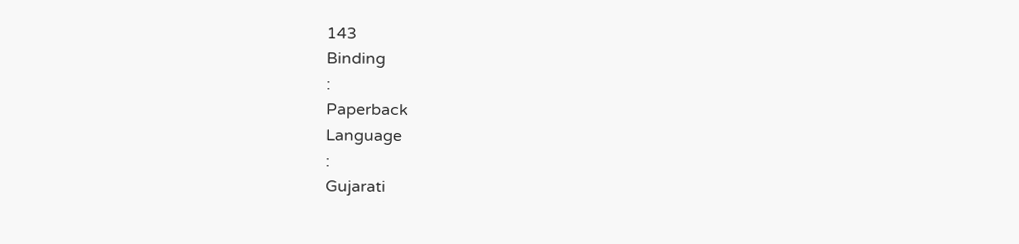143
Binding
:
Paperback
Language
:
Gujarati